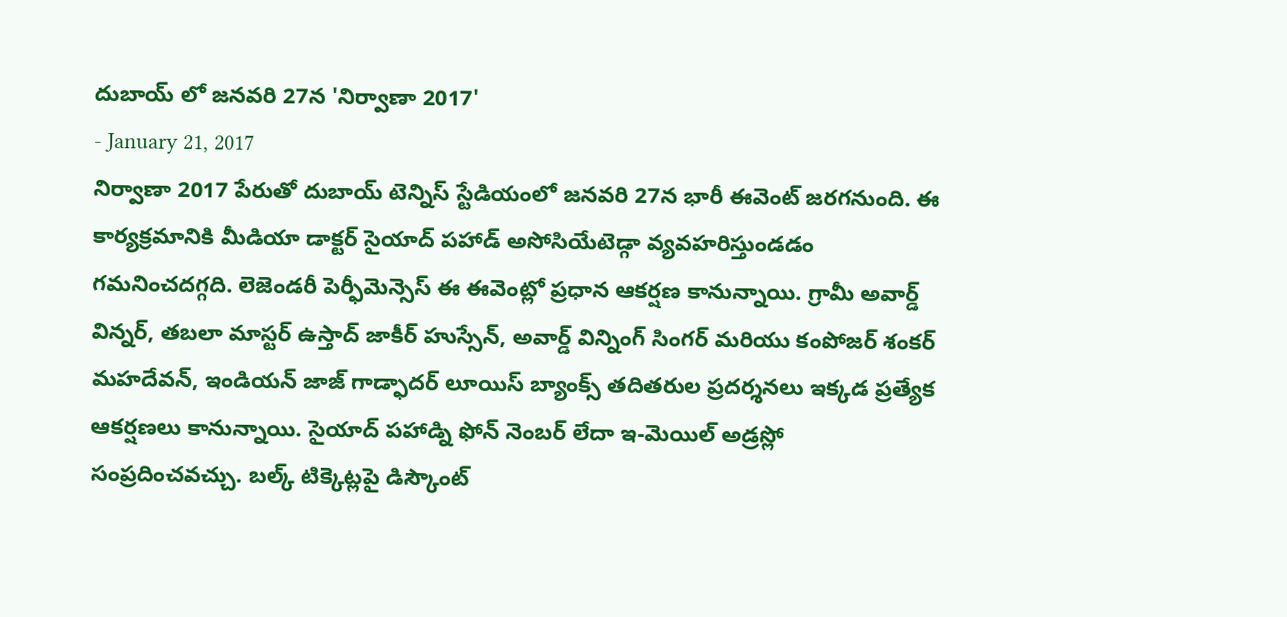దుబాయ్ లో జనవరి 27న 'నిర్వాణా 2017'
- January 21, 2017
నిర్వాణా 2017 పేరుతో దుబాయ్ టెన్నిస్ స్టేడియంలో జనవరి 27న భారీ ఈవెంట్ జరగనుంది. ఈ కార్యక్రమానికి మీడియా డాక్టర్ సైయాద్ పహాడ్ అసోసియేటెడ్గా వ్యవహరిస్తుండడం గమనించదగ్గది. లెజెండరీ పెర్ఫీమెన్సెస్ ఈ ఈవెంట్లో ప్రధాన ఆకర్షణ కానున్నాయి. గ్రామీ అవార్డ్ విన్నర్, తబలా మాస్టర్ ఉస్తాద్ జాకీర్ హుస్సేన్, అవార్డ్ విన్నింగ్ సింగర్ మరియు కంపోజర్ శంకర్ మహదేవన్, ఇండియన్ జాజ్ గాడ్ఫాదర్ లూయిస్ బ్యాంక్స్ తదితరుల ప్రదర్శనలు ఇక్కడ ప్రత్యేక ఆకర్షణలు కానున్నాయి. సైయాద్ పహాడ్ని ఫోన్ నెంబర్ లేదా ఇ-మెయిల్ అడ్రస్లో సంప్రదించవచ్చు. బల్క్ టిక్కెట్లపై డిస్కౌంట్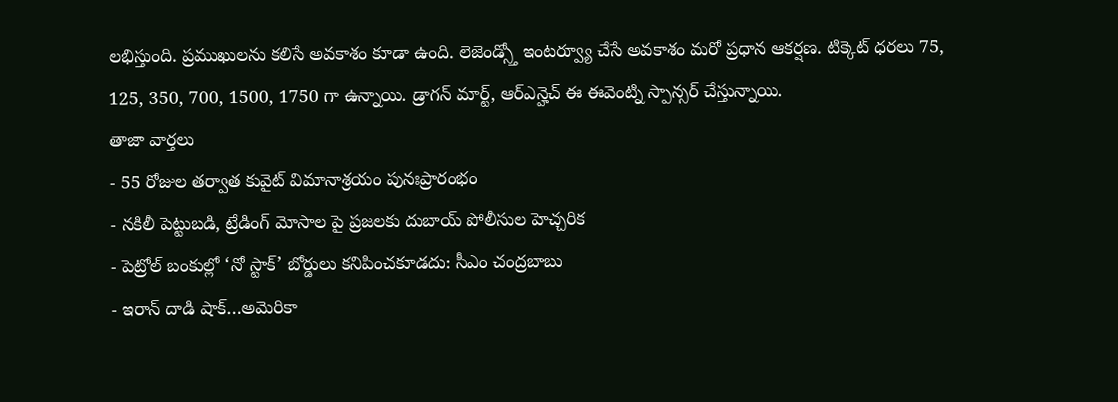లభిస్తుంది. ప్రముఖులను కలిసే అవకాశం కూడా ఉంది. లెజెండ్స్తో ఇంటర్వ్యూ చేసే అవకాశం మరో ప్రధాన ఆకర్షణ. టిక్కెట్ ధరలు 75, 125, 350, 700, 1500, 1750 గా ఉన్నాయి. డ్రాగన్ మార్ట్, ఆర్ఎన్హెచ్ ఈ ఈవెంట్ని స్పాన్సర్ చేస్తున్నాయి.
తాజా వార్తలు
- 55 రోజుల తర్వాత కువైట్ విమానాశ్రయం పునఃప్రారంభం
- నకిలీ పెట్టుబడి, ట్రేడింగ్ మోసాల పై ప్రజలకు దుబాయ్ పోలీసుల హెచ్చరిక
- పెట్రోల్ బంకుల్లో ‘నో స్టాక్’ బోర్డులు కనిపించకూడదు: సీఎం చంద్రబాబు
- ఇరాన్ దాడి షాక్…అమెరికా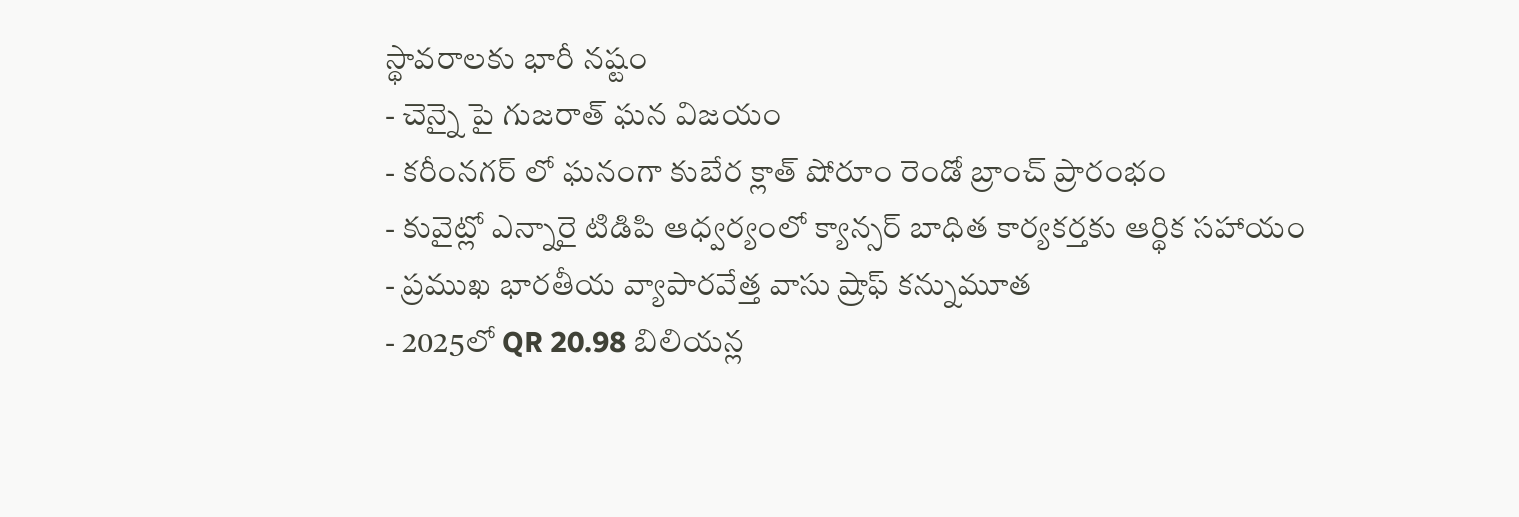స్థావరాలకు భారీ నష్టం
- చెన్నై పై గుజరాత్ ఘన విజయం
- కరీంనగర్ లో ఘనంగా కుబేర క్లాత్ షోరూం రెండో బ్రాంచ్ ప్రారంభం
- కువైట్లో ఎన్నారై టిడిపి ఆధ్వర్యంలో క్యాన్సర్ బాధిత కార్యకర్తకు ఆర్థిక సహాయం
- ప్రముఖ భారతీయ వ్యాపారవేత్త వాసు ష్రాఫ్ కన్నుమూత
- 2025లో QR 20.98 బిలియన్ల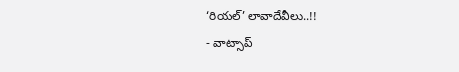‘రియల్’ లావాదేవీలు..!!
- వాట్సాప్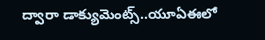ద్వారా డాక్యుమెంట్స్..యూఏఈలో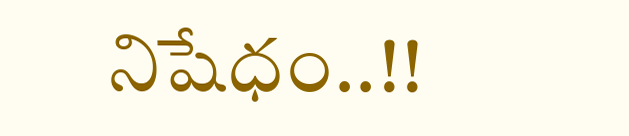నిషేధం..!!